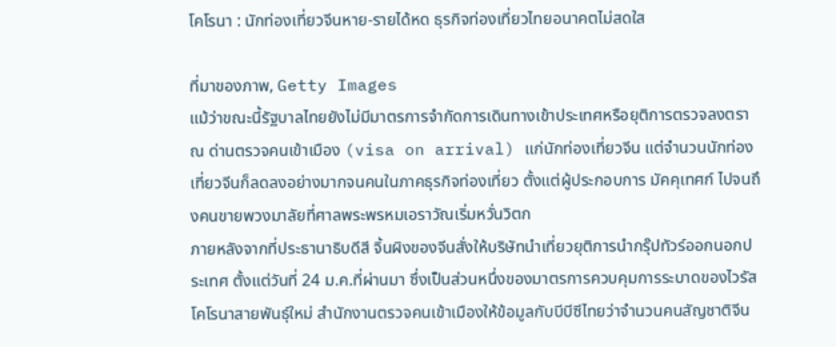โคโรนา : นักท่องเที่ยวจีนหาย-รายได้หด ธุรกิจท่องเที่ยวไทยอนาคตไม่สดใส

ที่มาของภาพ, Getty Images
แม้ว่าขณะนี้รัฐบาลไทยยังไม่มีมาตรการจำกัดการเดินทางเข้าประเทศหรือยุติการตรวจลงตรา ณ ด่านตรวจคนเข้าเมือง (visa on arrival) แก่นักท่องเที่ยวจีน แต่จำนวนนักท่องเที่ยวจีนก็ลดลงอย่างมากจนคนในภาคธุรกิจท่องเที่ยว ตั้งแต่ผู้ประกอบการ มัคคุเทศก์ ไปจนถึงคนขายพวงมาลัยที่ศาลพระพรหมเอราวัณเริ่มหวั่นวิตก
ภายหลังจากที่ประธานาธิบดีสี จิ้นผิงของจีนสั่งให้บริษัทนำเที่ยวยุติการนำกรุ๊ปทัวร์ออกนอกประเทศ ตั้งแต่วันที่ 24 ม.ค.ที่ผ่านมา ซึ่งเป็นส่วนหนึ่งของมาตรการควบคุมการระบาดของไวรัสโคโรนาสายพันธุ์ใหม่ สำนักงานตรวจคนเข้าเมืองให้ข้อมูลกับบีบีซีไทยว่าจำนวนคนสัญชาติจีน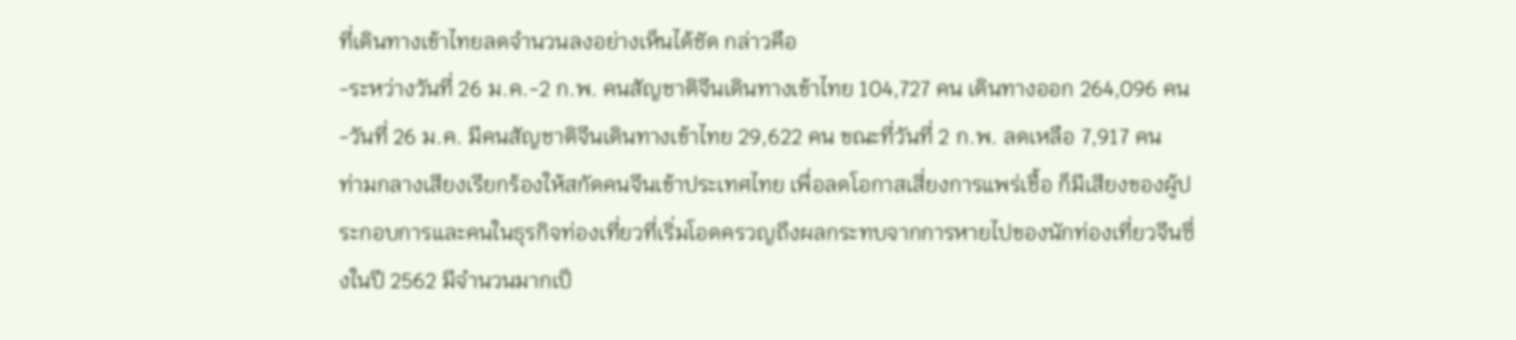ที่เดินทางเข้าไทยลดจำนวนลงอย่างเห็นได้ชัด กล่าวคือ
-ระหว่างวันที่ 26 ม.ค.-2 ก.พ. คนสัญชาติจีนเดินทางเข้าไทย 104,727 คน เดินทางออก 264,096 คน
-วันที่ 26 ม.ค. มีคนสัญชาติจีนเดินทางเข้าไทย 29,622 คน ขณะที่วันที่ 2 ก.พ. ลดเหลือ 7,917 คน
ท่ามกลางเสียงเรียกร้องให้สกัดคนจีนเข้าประเทศไทย เพื่อลดโอกาสเสี่ยงการแพร่เชื้อ ก็มีเสียงของผู้ประกอบการและคนในธุรกิจท่องเที่ยวที่เริ่มโอดครวญถึงผลกระทบจากการหายไปของนักท่องเที่ยวจีนซึ่งในปี 2562 มีจำนวนมากเป็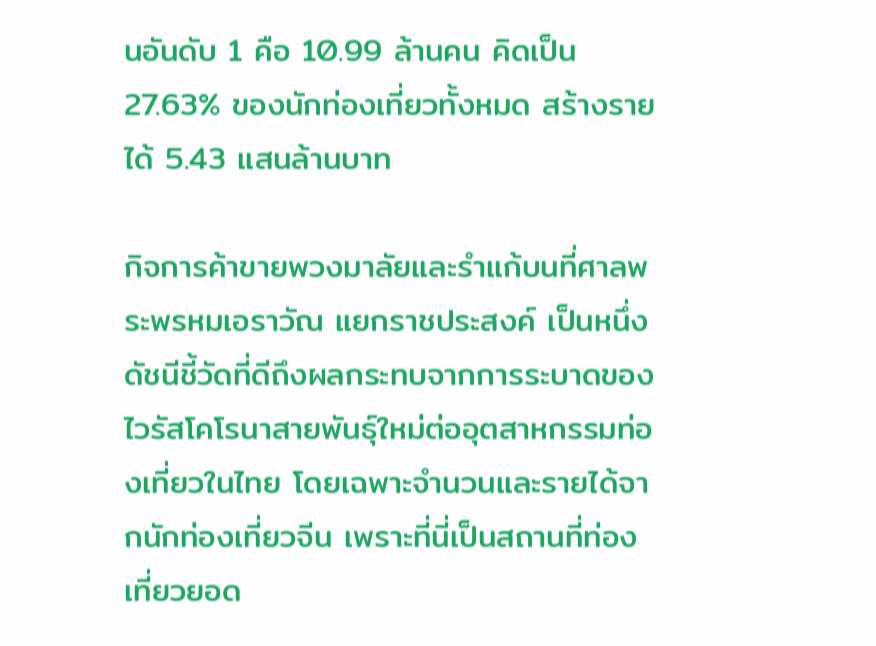นอันดับ 1 คือ 10.99 ล้านคน คิดเป็น 27.63% ของนักท่องเที่ยวทั้งหมด สร้างรายได้ 5.43 แสนล้านบาท

กิจการค้าขายพวงมาลัยและรำแก้บนที่ศาลพระพรหมเอราวัณ แยกราชประสงค์ เป็นหนึ่งดัชนีชี้วัดที่ดีถึงผลกระทบจากการระบาดของไวรัสโคโรนาสายพันธุ์ใหม่ต่ออุตสาหกรรมท่องเที่ยวในไทย โดยเฉพาะจำนวนและรายได้จากนักท่องเที่ยวจีน เพราะที่นี่เป็นสถานที่ท่องเที่ยวยอด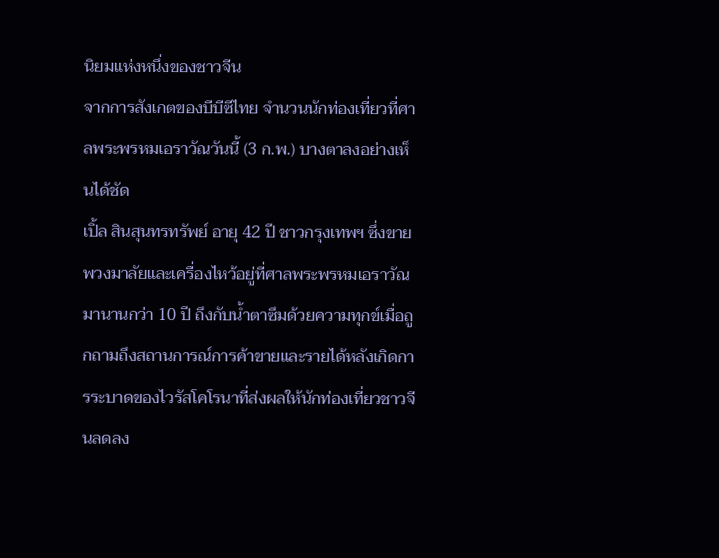นิยมแห่งหนึ่งของชาวจีน
จากการสังเกตของบีบีซีไทย จำนวนนักท่องเที่ยวที่ศาลพระพรหมเอราวัณวันนี้ (3 ก.พ.) บางตาลงอย่างเห็นได้ชัด
เปิ้ล สินสุนทรทรัพย์ อายุ 42 ปี ชาวกรุงเทพฯ ซึ่งขายพวงมาลัยและเครื่องไหว้อยู่ที่ศาลพระพรหมเอราวัณ มานานกว่า 10 ปี ถึงกับน้ำตาซึมด้วยความทุกข์เมื่อถูกถามถึงสถานการณ์การค้าขายและรายได้หลังเกิดการระบาดของไวรัสโคโรนาที่ส่งผลให้นักท่องเที่ยวชาวจีนลดลง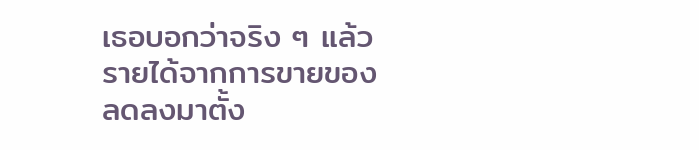เธอบอกว่าจริง ๆ แล้ว รายได้จากการขายของลดลงมาตั้ง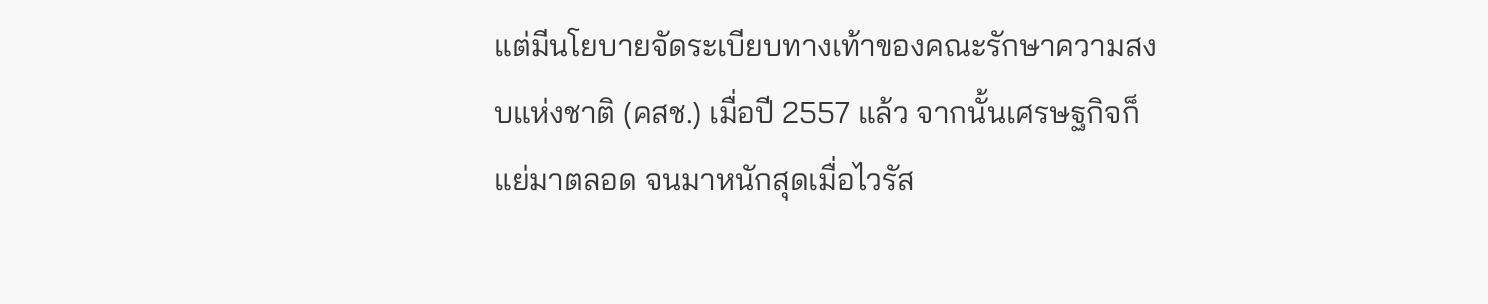แต่มีนโยบายจัดระเบียบทางเท้าของคณะรักษาความสงบแห่งชาติ (คสช.) เมื่อปี 2557 แล้ว จากนั้นเศรษฐกิจก็แย่มาตลอด จนมาหนักสุดเมื่อไวรัส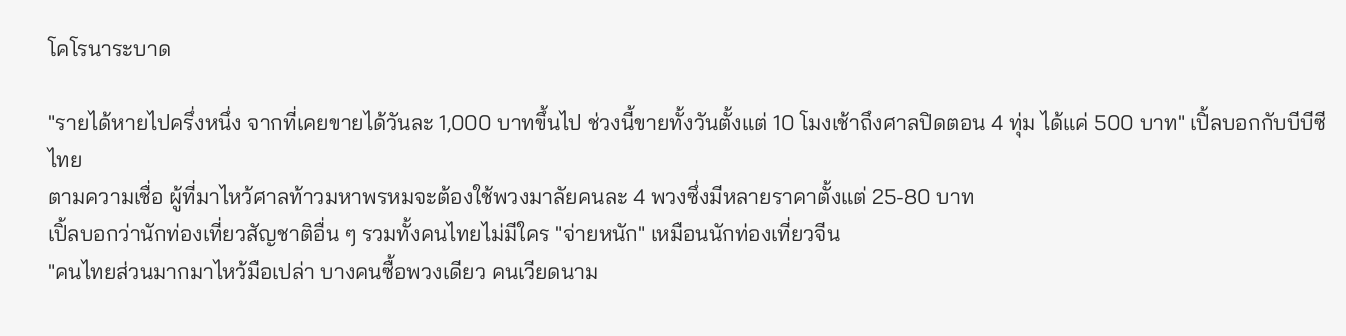โคโรนาระบาด

"รายได้หายไปครึ่งหนึ่ง จากที่เคยขายได้วันละ 1,000 บาทขึ้นไป ช่วงนี้ขายทั้งวันตั้งแต่ 10 โมงเช้าถึงศาลปิดตอน 4 ทุ่ม ได้แค่ 500 บาท" เปิ้ลบอกกับบีบีซีไทย
ตามความเชื่อ ผู้ที่มาไหว้ศาลท้าวมหาพรหมจะต้องใช้พวงมาลัยคนละ 4 พวงซึ่งมีหลายราคาตั้งแต่ 25-80 บาท
เปิ้ลบอกว่านักท่องเที่ยวสัญชาติอื่น ๆ รวมทั้งคนไทยไม่มีใคร "จ่ายหนัก" เหมือนนักท่องเที่ยวจีน
"คนไทยส่วนมากมาไหว้มือเปล่า บางคนซื้อพวงเดียว คนเวียดนาม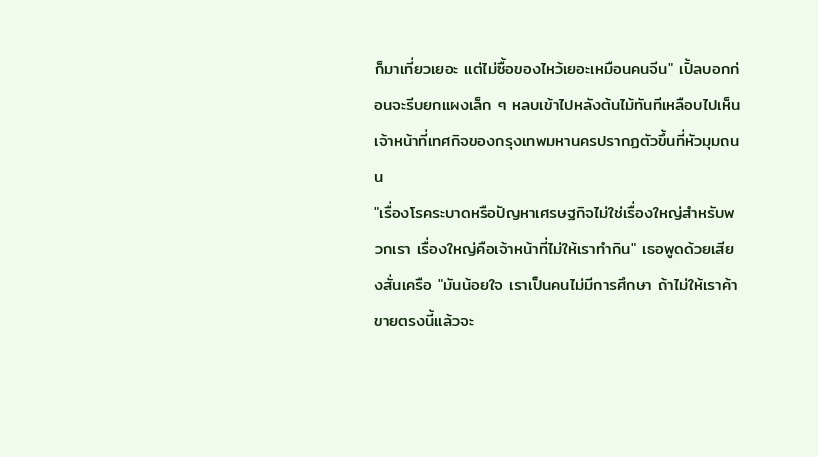ก็มาเที่ยวเยอะ แต่ไม่ซื้อของไหว้เยอะเหมือนคนจีน" เปิ้ลบอกก่อนจะรีบยกแผงเล็ก ๆ หลบเข้าไปหลังต้นไม้ทันทีเหลือบไปเห็นเจ้าหน้าที่เทศกิจของกรุงเทพมหานครปรากฏตัวขึ้นที่หัวมุมถนน
"เรื่องโรคระบาดหรือปัญหาเศรษฐกิจไม่ใช่เรื่องใหญ่สำหรับพวกเรา เรื่องใหญ่คือเจ้าหน้าที่ไม่ให้เราทำกิน" เธอพูดด้วยเสียงสั่นเครือ "มันน้อยใจ เราเป็นคนไม่มีการศึกษา ถ้าไม่ให้เราค้าขายตรงนี้แล้วจะ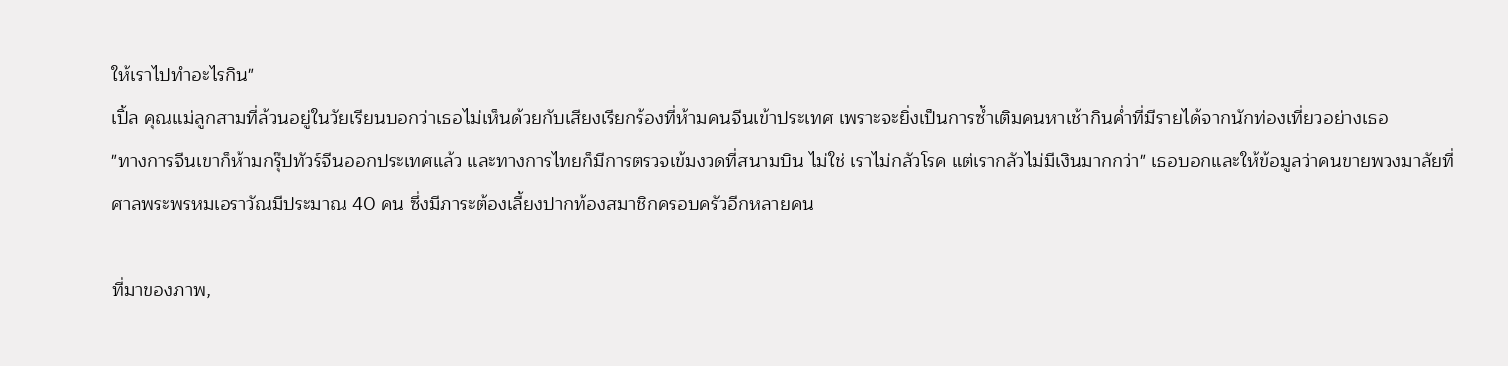ให้เราไปทำอะไรกิน"
เปิ้ล คุณแม่ลูกสามที่ล้วนอยู่ในวัยเรียนบอกว่าเธอไม่เห็นด้วยกับเสียงเรียกร้องที่ห้ามคนจีนเข้าประเทศ เพราะจะยิ่งเป็นการซ้ำเติมคนหาเช้ากินค่ำที่มีรายได้จากนักท่องเที่ยวอย่างเธอ
"ทางการจีนเขาก็ห้ามกรุ๊ปทัวร์จีนออกประเทศแล้ว และทางการไทยก็มีการตรวจเข้มงวดที่สนามบิน ไม่ใช่ เราไม่กลัวโรค แต่เรากลัวไม่มีเงินมากกว่า" เธอบอกและให้ข้อมูลว่าคนขายพวงมาลัยที่ศาลพระพรหมเอราวัณมีประมาณ 40 คน ซึ่งมีภาระต้องเลี้ยงปากท้องสมาชิกครอบครัวอีกหลายคน

ที่มาของภาพ,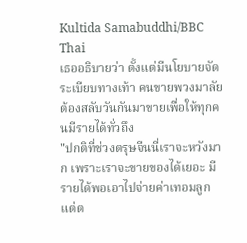Kultida Samabuddhi/BBC Thai
เธออธิบายว่า ตั้งแต่มีนโยบายจัดระเบียบทางเท้า คนขายพวงมาลัยต้องสลับวันกันมาขายเพื่อให้ทุกคนมีรายได้ทั่วถึง
"ปกติที่ช่วงตรุษจีนนี่เราจะหวังมาก เพราะเราจะขายของได้เยอะ มีรายได้พอเอาไปจ่ายค่าเทอมลูก แต่ต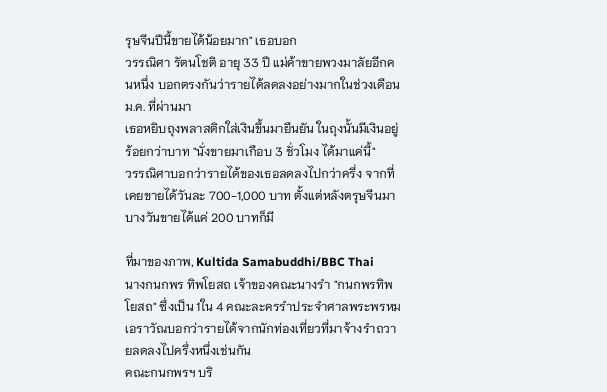รุษจีนปีนี้ขายได้น้อยมาก" เธอบอก
วรรณิศา รัตนโชติ อายุ 33 ปี แม่ค้าขายพวงมาลัยอีกคนหนึ่ง บอกตรงกันว่ารายได้ลดลงอย่างมากในช่วงเดือน ม.ค. ที่ผ่านมา
เธอหยิบถุงพลาสติกใส่เงินขึ้นมายืนยัน ในถุงนั้นมีเงินอยู่ร้อยกว่าบาท "นั่งขายมาเกือบ 3 ชั่วโมง ได้มาแค่นี้"
วรรณิศาบอกว่ารายได้ของเธอลดลงไปกว่าครึ่ง จากที่เคยขายได้วันละ 700-1,000 บาท ตั้งแต่หลังตรุษจีนมาบางวันขายได้แค่ 200 บาทก็มี

ที่มาของภาพ, Kultida Samabuddhi/BBC Thai
นางกนกพร ทิพโยสถ เจ้าของคณะนางรำ "กนกพรทิพโยสถ" ซึ่งเป็น 1ใน 4 คณะละครรำประจำศาลพระพรหมเอราวัณบอกว่ารายได้จากนักท่องเที่ยวที่มาจ้างรำถวายลดลงไปครึ่งหนึ่งเช่นกัน
คณะกนกพรฯ บริ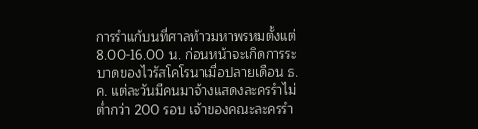การรำแก้บนที่ศาลท้าวมหาพรหมตั้งแต่ 8.00-16.00 น. ก่อนหน้าจะเกิดการระบาดของไวรัสโคโรนาเมื่อปลายเดือน ธ.ค. แต่ละวันมีคนมาจ้างแสดงละครรำไม่ต่ำกว่า 200 รอบ เจ้าของคณะละครรำ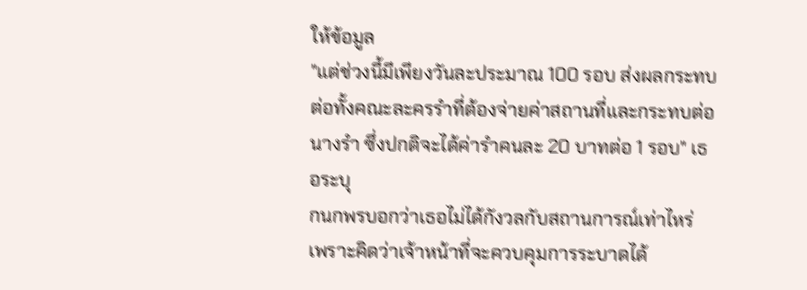ให้ข้อมูล
"แต่ช่วงนี้มีเพียงวันละประมาณ 100 รอบ ส่งผลกระทบต่อทั้งคณะละครรำที่ต้องจ่ายค่าสถานที่และกระทบต่อนางรำ ซึ่งปกติจะได้ค่ารำคนละ 20 บาทต่อ 1 รอบ" เธอระบุ
กนกพรบอกว่าเธอไม่ได้กังวลกับสถานการณ์เท่าไหร่ เพราะคิดว่าเจ้าหน้าที่จะควบคุมการระบาดได้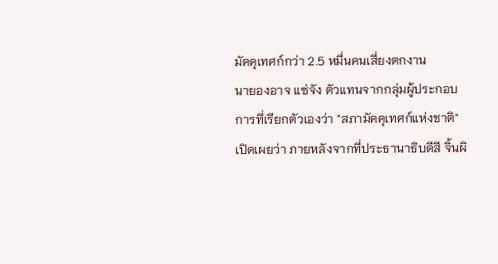มัคคุเทศก์กว่า 2.5 หมื่นคนเสี่ยงตกงาน
นายองอาจ แซ่จัง ตัวแทนจากกลุ่มผู้ประกอบการที่เรียกตัวเองว่า "สภามัคคุเทศก์แห่งชาติ" เปิดเผยว่า ภายหลังจากที่ประธานาธิบดีสี จิ้นผิ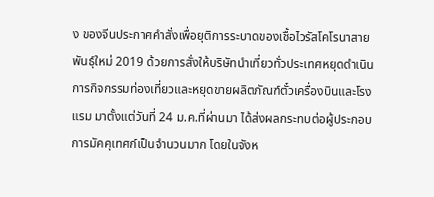ง ของจีนประกาศคำสั่งเพื่อยุติการระบาดของเชื้อไวรัสโคโรนาสายพันธุ์ใหม่ 2019 ด้วยการสั่งให้บริษัทนำเที่ยวทั่วประเทศหยุดดำเนินการกิจกรรมท่องเที่ยวและหยุดขายผลิตภัณฑ์ตั๋วเครื่องบินและโรงแรม มาตั้งแต่วันที่ 24 ม.ค.ที่ผ่านมา ได้ส่งผลกระทบต่อผู้ประกอบการมัคคุเทศก์เป็นจำนวนมาก โดยในจังห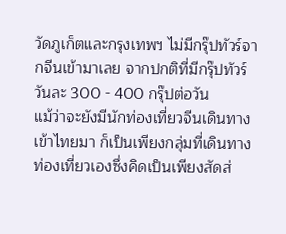วัดภูเก็ตและกรุงเทพฯ ไม่มีกรุ๊ปทัวร์จากจีนเข้ามาเลย จากปกติที่มีกรุ๊ปทัวร์วันละ 300 - 400 กรุ๊ปต่อวัน
แม้ว่าจะยังมีนักท่องเที่ยวจีนเดินทางเข้าไทยมา ก็เป็นเพียงกลุ่มที่เดินทางท่องเที่ยวเองซึ่งคิดเป็นเพียงสัดส่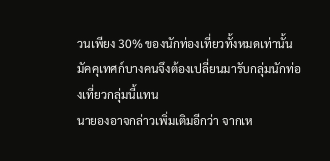วนเพียง 30% ของนักท่องเที่ยวทั้งหมดเท่านั้น มัคคุเทศก์บางคนจึงต้องเปลี่ยนมารับกลุ่มนักท่องเที่ยวกลุ่มนี้แทน
นายองอาจกล่าวเพิ่มเติมอีกว่า จากเห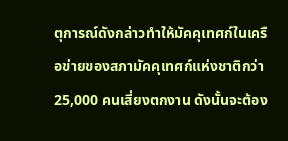ตุการณ์ดังกล่าวทำให้มัคคุเทศก์ในเครือข่ายของสภามัคคุเทศก์แห่งชาติกว่า 25,000 คนเสี่ยงตกงาน ดังนั้นจะต้อง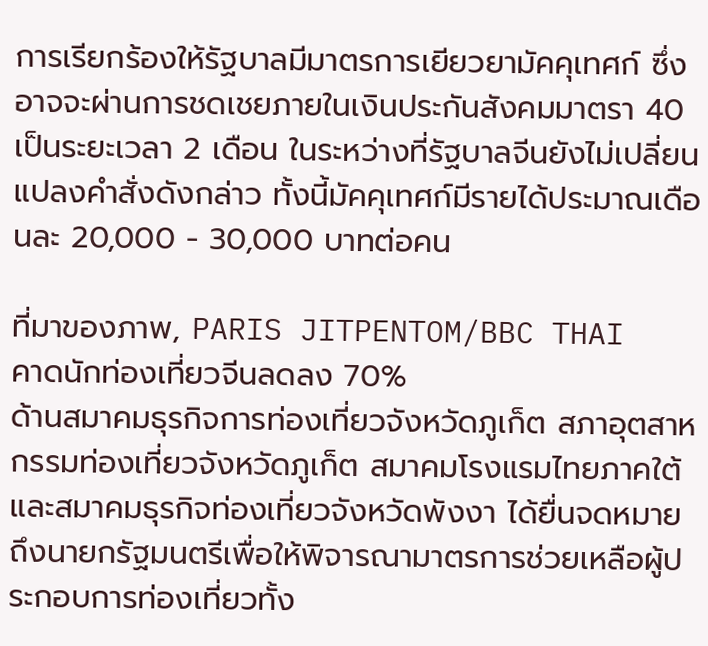การเรียกร้องให้รัฐบาลมีมาตรการเยียวยามัคคุเทศก์ ซึ่งอาจจะผ่านการชดเชยภายในเงินประกันสังคมมาตรา 40 เป็นระยะเวลา 2 เดือน ในระหว่างที่รัฐบาลจีนยังไม่เปลี่ยนแปลงคำสั่งดังกล่าว ทั้งนี้มัคคุเทศก์มีรายได้ประมาณเดือนละ 20,000 - 30,000 บาทต่อคน

ที่มาของภาพ, PARIS JITPENTOM/BBC THAI
คาดนักท่องเที่ยวจีนลดลง 70%
ด้านสมาคมธุรกิจการท่องเที่ยวจังหวัดภูเก็ต สภาอุตสาหกรรมท่องเที่ยวจังหวัดภูเก็ต สมาคมโรงแรมไทยภาคใต้และสมาคมธุรกิจท่องเที่ยวจังหวัดพังงา ได้ยื่นจดหมายถึงนายกรัฐมนตรีเพื่อให้พิจารณามาตรการช่วยเหลือผู้ประกอบการท่องเที่ยวทั้ง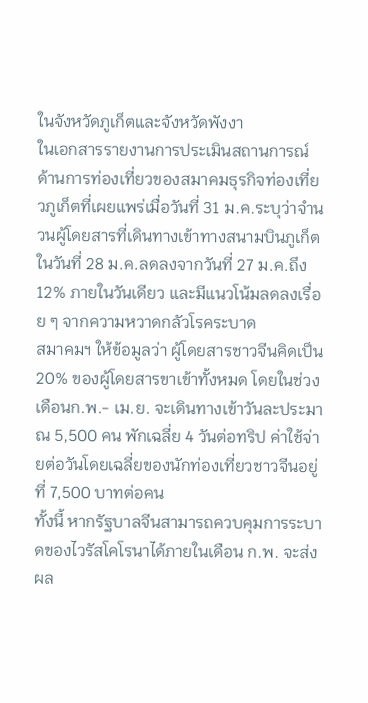ในจังหวัดภูเก็ตและจังหวัดพังงา
ในเอกสารรายงานการประเมินสถานการณ์ด้านการท่องเที่ยวของสมาคมธุรกิจท่องเที่ยวภูเก็ตที่เผยแพร่เมื่อวันที่ 31 ม.ค.ระบุว่าจำนวนผู้โดยสารที่เดินทางเข้าทางสนามบินภูเก็ตในวันที่ 28 ม.ค.ลดลงจากวันที่ 27 ม.ค.ถึง 12% ภายในวันเดียว และมีแนวโน้มลดลงเรื่อย ๆ จากความหวาดกลัวโรคระบาด
สมาคมฯ ให้ข้อมูลว่า ผู้โดยสารชาวจีนคิดเป็น 20% ของผู้โดยสารขาเข้าทั้งหมด โดยในช่วงเดือนก.พ.- เม.ย. จะเดินทางเข้าวันละประมาณ 5,500 คน พักเฉลี่ย 4 วันต่อทริป ค่าใช้จ่ายต่อวันโดยเฉลี่ยของนักท่องเที่ยวชาวจีนอยู่ที่ 7,500 บาทต่อคน
ทั้งนี้ หากรัฐบาลจีนสามารถควบคุมการระบาดของไวรัสโคโรนาได้ภายในเดือน ก.พ. จะส่งผล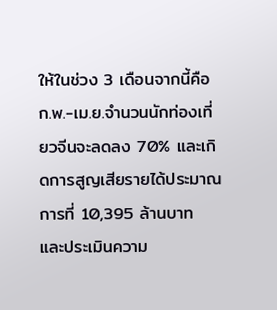ให้ในช่วง 3 เดือนจากนี้คือ ก.พ.-เม.ย.จำนวนนักท่องเที่ยวจีนจะลดลง 70% และเกิดการสูญเสียรายได้ประมาณการที่ 10,395 ล้านบาท และประเมินความ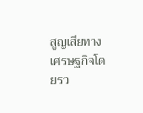สูญเสียทางเศรษฐกิจโดยรว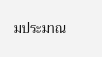มประมาณ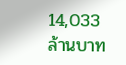14,033 ล้านบาท